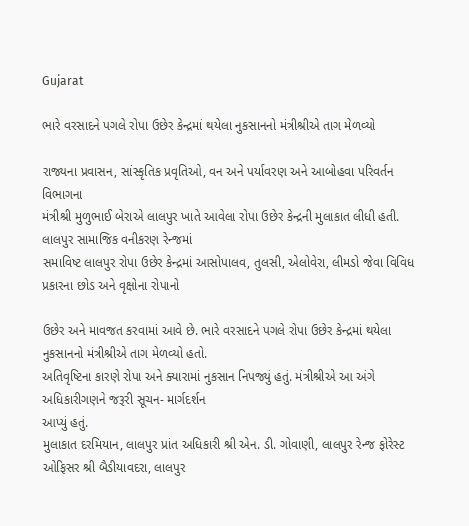Gujarat

ભારે વરસાદને પગલે રોપા ઉછેર કેન્દ્રમાં થયેલા નુકસાનનો મંત્રીશ્રીએ તાગ મેળવ્યો

રાજ્યના પ્રવાસન, સાંસ્કૃતિક પ્રવૃતિઓ, વન અને પર્યાવરણ અને આબોહવા પરિવર્તન વિભાગના
મંત્રીશ્રી મુળુભાઈ બેરાએ લાલપુર ખાતે આવેલા રોપા ઉછેર કેન્દ્રની મુલાકાત લીધી હતી. લાલપુર સામાજિક વનીકરણ રેન્જમાં
સમાવિષ્ટ લાલપુર રોપા ઉછેર કેન્દ્રમાં આસોપાલવ, તુલસી, એલોવેરા, લીમડો જેવા વિવિધ પ્રકારના છોડ અને વૃક્ષોના રોપાનો

ઉછેર અને માવજત કરવામાં આવે છે. ભારે વરસાદને પગલે રોપા ઉછેર કેન્દ્રમાં થયેલા નુકસાનનો મંત્રીશ્રીએ તાગ મેળવ્યો હતો.
અતિવૃષ્ટિના કારણે રોપા અને ક્યારામાં નુકસાન નિપજ્યું હતું. મંત્રીશ્રીએ આ અંગે અધિકારીગણને જરૂરી સૂચન- માર્ગદર્શન
આપ્યું હતું.
મુલાકાત દરમિયાન, લાલપુર પ્રાંત અધિકારી શ્રી એન. ડી. ગોવાણી, લાલપુર રેન્જ ફોરેસ્ટ ઓફિસર શ્રી બૈડીયાવદરા, લાલપુર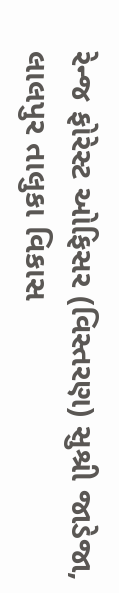રેન્જ ફોરેસ્ટ ઓફિસર (વિસ્તરણ) સુશ્રી જાડેજા, લાલપુર તાલુકા વિકાસ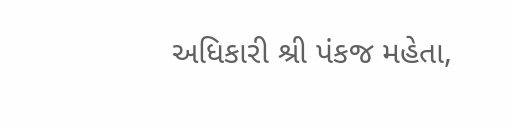અધિકારી શ્રી પંકજ મહેતા,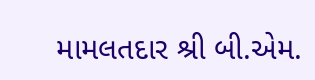મામલતદાર શ્રી બી.એમ.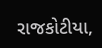રાજકોટીયા,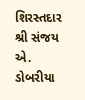શિરસ્તદાર શ્રી સંજય એ. ડોબરીયા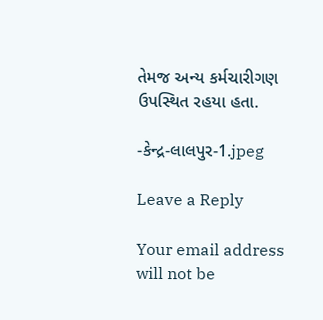તેમજ અન્ય કર્મચારીગણ ઉપસ્થિત રહયા હતા.

-કેન્દ્ર-લાલપુર-1.jpeg

Leave a Reply

Your email address will not be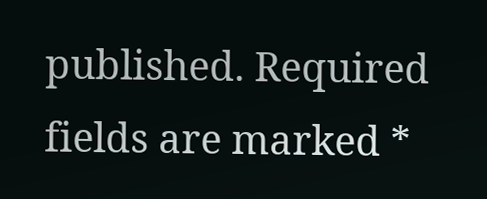published. Required fields are marked *